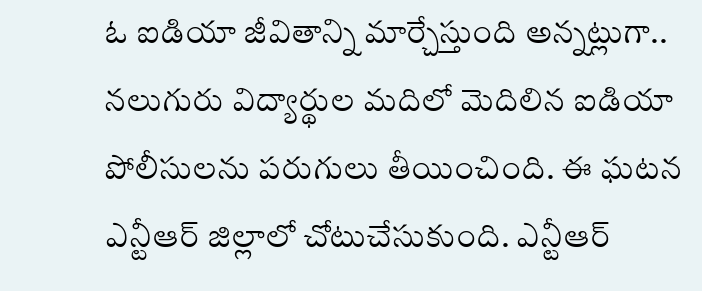ఓ ఐడియా జీవితాన్ని మార్చేస్తుంది అన్నట్లుగా.. నలుగురు విద్యార్థుల మదిలో మెదిలిన ఐడియా పోలీసులను పరుగులు తీయించింది. ఈ ఘటన ఎన్టీఆర్ జిల్లాలో చోటుచేసుకుంది. ఎన్టీఆర్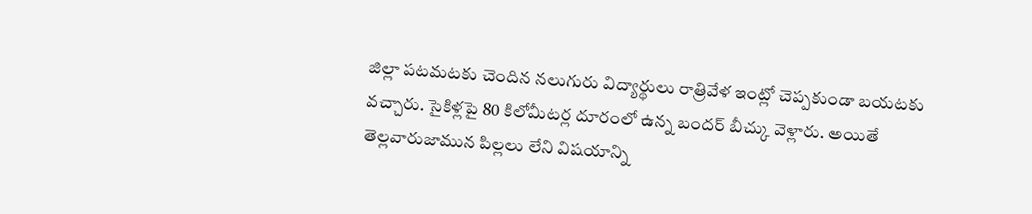జిల్లా పటమటకు చెందిన నలుగురు విద్యార్థులు రాత్రివేళ ఇంట్లో చెప్పకుండా బయటకు వచ్చారు. సైకిళ్లపై 80 కిలోమీటర్ల దూరంలో ఉన్న బందర్ బీచ్కు వెళ్లారు. అయితే తెల్లవారుజామున పిల్లలు లేని విషయాన్ని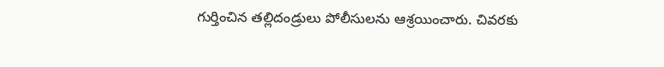గుర్తించిన తల్లిదండ్రులు పోలీసులను ఆశ్రయించారు. చివరకు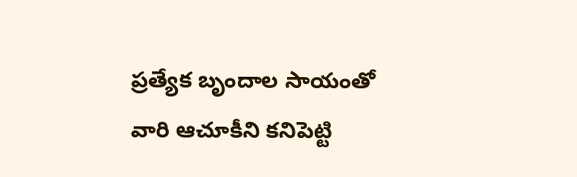ప్రత్యేక బృందాల సాయంతో వారి ఆచూకీని కనిపెట్టి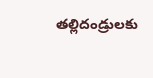తల్లిదండ్రులకు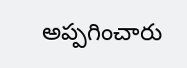అప్పగించారు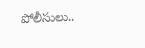పోలీసులు..